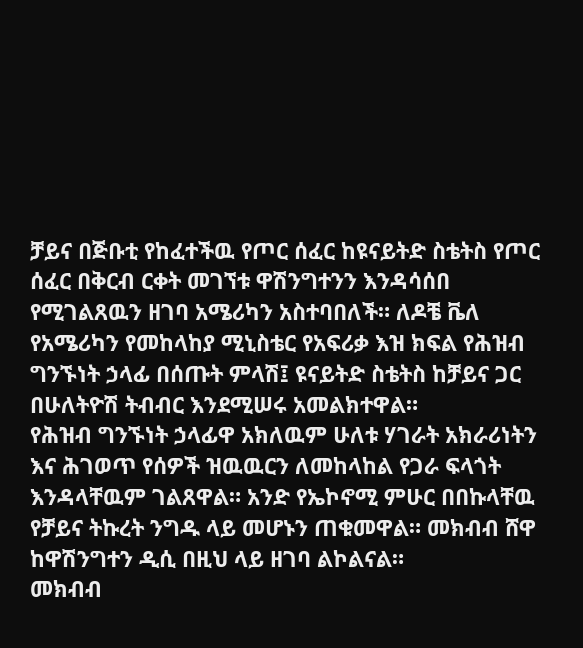ቻይና በጅቡቲ የከፈተችዉ የጦር ሰፈር ከዩናይትድ ስቴትስ የጦር ሰፈር በቅርብ ርቀት መገኘቱ ዋሽንግተንን እንዳሳሰበ የሚገልጸዉን ዘገባ አሜሪካን አስተባበለች። ለዶቼ ቬለ የአሜሪካን የመከላከያ ሚኒስቴር የአፍሪቃ እዝ ክፍል የሕዝብ ግንኙነት ኃላፊ በሰጡት ምላሽ፤ ዩናይትድ ስቴትስ ከቻይና ጋር በሁለትዮሽ ትብብር እንደሚሠሩ አመልክተዋል።
የሕዝብ ግንኙነት ኃላፊዋ አክለዉም ሁለቱ ሃገራት አክራሪነትን እና ሕገወጥ የሰዎች ዝዉዉርን ለመከላከል የጋራ ፍላጎት እንዳላቸዉም ገልጸዋል። አንድ የኤኮኖሚ ምሁር በበኩላቸዉ የቻይና ትኩረት ንግዱ ላይ መሆኑን ጠቁመዋል። መክብብ ሸዋ ከዋሽንግተን ዲሲ በዚህ ላይ ዘገባ ልኮልናል።
መክብብ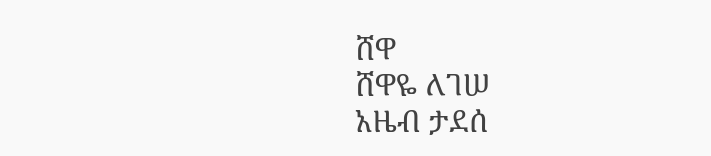ሸዋ
ሸዋዬ ለገሠ
አዜብ ታደሰ